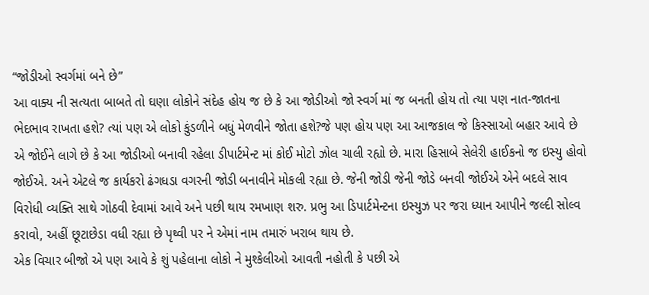“જોડીઓ સ્વર્ગમાં બને છે”
આ વાક્ય ની સત્યતા બાબતે તો ઘણા લોકોને સંદેહ હોય જ છે કે આ જોડીઓ જો સ્વર્ગ માં જ બનતી હોય તો ત્યા પણ નાત-જાતના ભેદભાવ રાખતા હશે? ત્યાં પણ એ લોકો કુંડળીને બધું મેળવીને જોતા હશે?જે પણ હોય પણ આ આજકાલ જે કિસ્સાઓ બહાર આવે છે એ જોઈને લાગે છે કે આ જોડીઓ બનાવી રહેલા ડીપાર્ટમેન્ટ માં કોઈ મોટો ઝોલ ચાલી રહ્યો છે. મારા હિસાબે સેલેરી હાઈકનો જ ઇસ્યુ હોવો જોઈએ. અને એટલે જ કાર્યકરો ઢંગધડા વગરની જોડી બનાવીને મોકલી રહ્યા છે. જેની જોડી જેની જોડે બનવી જોઈએ એને બદલે સાવ વિરોધી વ્યક્તિ સાથે ગોઠવી દેવામાં આવે અને પછી થાય રમખાણ શરુ. પ્રભુ આ ડિપાર્ટમેન્ટના ઇસ્યુઝ પર જરા ધ્યાન આપીને જલ્દી સોલ્વ કરાવો, અહીં છૂટાછેડા વધી રહ્યા છે પૃથ્વી પર ને એમાં નામ તમારું ખરાબ થાય છે.
એક વિચાર બીજો એ પણ આવે કે શું પહેલાના લોકો ને મુશ્કેલીઓ આવતી નહોતી કે પછી એ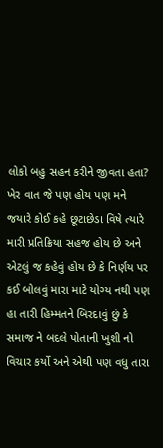લોકો બહુ સહન કરીને જીવતા હતા? ખેર વાત જે પણ હોય પણ મને જયારે કોઈ કહે છૂટાછેડા વિષે ત્યારે મારી પ્રતિક્રિયા સહજ હોય છે અને એટલું જ કહેવું હોય છે કે નિર્ણય પર કઈ બોલવું મારા માટે યોગ્ય નથી પણ હા તારી હિમ્મતને બિરદાવું છું કે સમાજ ને બદલે પોતાની ખુશી નો વિચાર કર્યો અને એથી પણ વધુ તારા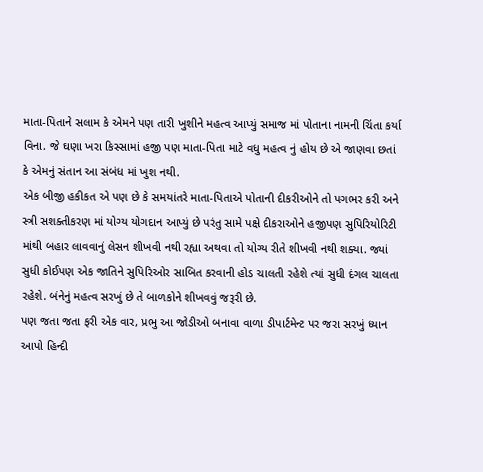માતા-પિતાને સલામ કે એમને પણ તારી ખુશીને મહત્વ આપ્યું સમાજ માં પોતાના નામની ચિંતા કર્યા વિના. જે ઘણા ખરા કિસ્સામાં હજી પણ માતા-પિતા માટે વધુ મહત્વ નું હોય છે એ જાણવા છતાં કે એમનું સંતાન આ સંબંધ માં ખુશ નથી.
એક બીજી હકીકત એ પણ છે કે સમયાંતરે માતા-પિતાએ પોતાની દીકરીઓને તો પગભર કરી અને સ્ત્રી સશક્તીકરણ માં યોગ્ય યોગદાન આપ્યું છે પરંતુ સામે પક્ષે દીકરાઓને હજીપણ સુપિરિયોરિટી માંથી બહાર લાવવાનું લેસન શીખવી નથી રહ્યા અથવા તો યોગ્ય રીતે શીખવી નથી શક્યા. જ્યાં સુધી કોઈપણ એક જાતિને સુપિરિઓર સાબિત કરવાની હોડ ચાલતી રહેશે ત્યાં સુધી દંગલ ચાલતા રહેશે. બંનેનું મહત્વ સરખું છે તે બાળકોને શીખવવું જરૂરી છે.
પણ જતા જતા ફરી એક વાર, પ્રભુ આ જોડીઓ બનાવા વાળા ડીપાર્ટમેન્ટ પર જરા સરખું ધ્યાન આપો હિન્દી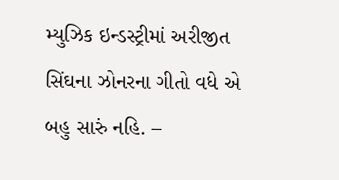મ્યુઝિક ઇન્ડસ્ટ્રીમાં અરીજીત સિંઘના ઝોનરના ગીતો વધે એ બહુ સારું નહિ. –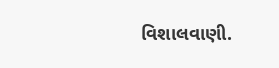વિશાલવાણી.